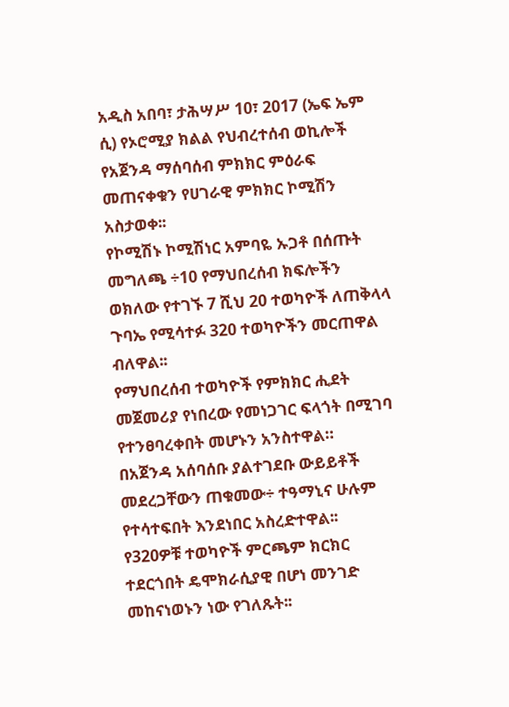አዲስ አበባ፣ ታሕሣሥ 10፣ 2017 (ኤፍ ኤም ሲ) የኦሮሚያ ክልል የህብረተሰብ ወኪሎች የአጀንዳ ማሰባሰብ ምክክር ምዕራፍ መጠናቀቁን የሀገራዊ ምክክር ኮሚሽን አስታወቀ፡፡
የኮሚሽኑ ኮሚሽነር አምባዬ ኡጋቶ በሰጡት መግለጫ ÷10 የማህበረሰብ ክፍሎችን ወክለው የተገኙ 7 ሺህ 20 ተወካዮች ለጠቅላላ ጉባኤ የሚሳተፉ 320 ተወካዮችን መርጠዋል ብለዋል፡፡
የማህበረሰብ ተወካዮች የምክክር ሒደት መጀመሪያ የነበረው የመነጋገር ፍላጎት በሚገባ የተንፀባረቀበት መሆኑን አንስተዋል።
በአጀንዳ አሰባሰቡ ያልተገደቡ ውይይቶች መደረጋቸውን ጠቁመው÷ ተዓማኒና ሁሉም የተሳተፍበት እንደነበር አስረድተዋል፡፡
የ320ዎቹ ተወካዮች ምርጫም ክርክር ተደርጎበት ዴሞክራሲያዊ በሆነ መንገድ መከናነወኑን ነው የገለጹት፡፡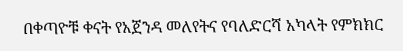በቀጣዮቹ ቀናት የአጀንዳ መለየትና የባለድርሻ አካላት የምክክር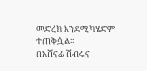መድረክ እንደሚካሄድም ተጠቅሷል፡፡
በአሸናፊ ሽብሩና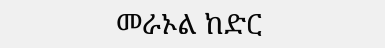መራኦል ከድር